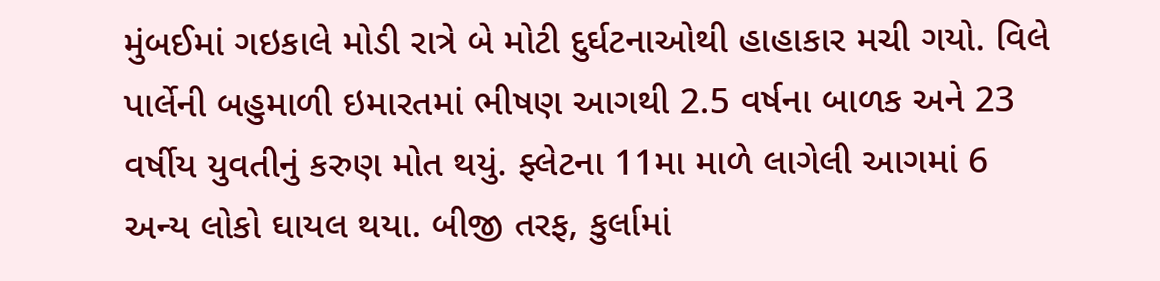મુંબઈમાં ગઇકાલે મોડી રાત્રે બે મોટી દુર્ઘટનાઓથી હાહાકાર મચી ગયો. વિલે પાર્લેની બહુમાળી ઇમારતમાં ભીષણ આગથી 2.5 વર્ષના બાળક અને 23 વર્ષીય યુવતીનું કરુણ મોત થયું. ફ્લેટના 11મા માળે લાગેલી આગમાં 6 અન્ય લોકો ઘાયલ થયા. બીજી તરફ, કુર્લામાં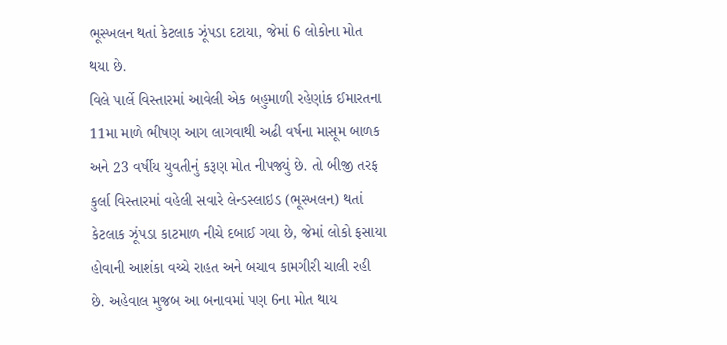ભૂસ્ખલન થતાં કેટલાક ઝૂંપડા દટાયા, જેમાં 6 લોકોના મોત થયા છે.
વિલે પાર્લે વિસ્તારમાં આવેલી એક બહુમાળી રહેણાંક ઈમારતના 11મા માળે ભીષણ આગ લાગવાથી અઢી વર્ષના માસૂમ બાળક અને 23 વર્ષીય યુવતીનું કરૂણ મોત નીપજ્યું છે. તો બીજી તરફ કુર્લા વિસ્તારમાં વહેલી સવારે લેન્ડસ્લાઇડ (ભૂસ્ખલન) થતાં કેટલાક ઝૂંપડા કાટમાળ નીચે દબાઈ ગયા છે, જેમાં લોકો ફસાયા હોવાની આશંકા વચ્ચે રાહત અને બચાવ કામગીરી ચાલી રહી છે. અહેવાલ મુજબ આ બનાવમાં પણ 6ના મોત થાય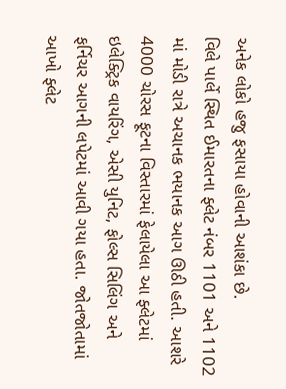અનેક લોકો હજુ ફસાયા હોવાની આશંકા છે.
વિલે પાર્લે સ્થિત ઈમારતના ફ્લેટ નંબર 1101 અને 1102 માં મોડી રાત્રે અચાનક ભયાનક આગ ઊઠી હતી. આશરે 4000 ચોરસ ફૂટના વિસ્તારમાં ફેલાયેલા આ ફ્લેટમાં ઇલેક્ટ્રિક વાયરિંગ, એસી યુનિટ, ફોલ્સ સિલિંગ અને ફર્નિચર આગની લપેટમાં આવી ગયા હતા. જોતજોતામાં આખો ફ્લેટ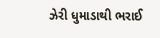ઝેરી ધુમાડાથી ભરાઈ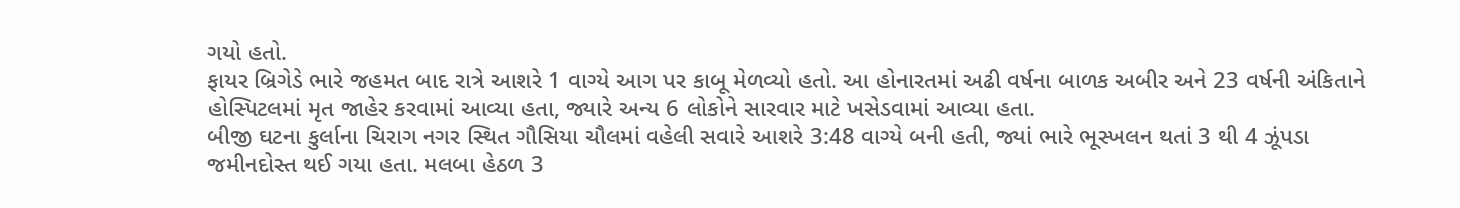ગયો હતો.
ફાયર બ્રિગેડે ભારે જહમત બાદ રાત્રે આશરે 1 વાગ્યે આગ પર કાબૂ મેળવ્યો હતો. આ હોનારતમાં અઢી વર્ષના બાળક અબીર અને 23 વર્ષની અંકિતાને હોસ્પિટલમાં મૃત જાહેર કરવામાં આવ્યા હતા, જ્યારે અન્ય 6 લોકોને સારવાર માટે ખસેડવામાં આવ્યા હતા.
બીજી ઘટના કુર્લાના ચિરાગ નગર સ્થિત ગૌસિયા ચૌલમાં વહેલી સવારે આશરે 3:48 વાગ્યે બની હતી, જ્યાં ભારે ભૂસ્ખલન થતાં 3 થી 4 ઝૂંપડા જમીનદોસ્ત થઈ ગયા હતા. મલબા હેઠળ 3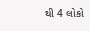થી 4 લોકો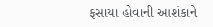ફસાયા હોવાની આશંકાને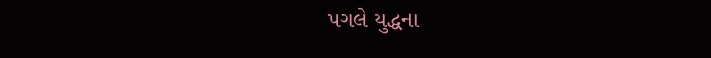પગલે યુદ્ધના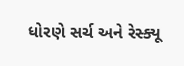ધોરણે સર્ચ અને રેસ્ક્યૂ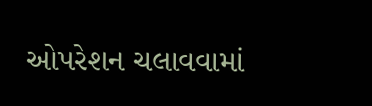ઓપરેશન ચલાવવામાં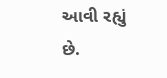આવી રહ્યું છે.